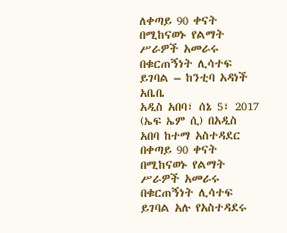ለቀጣይ 90 ቀናት በሚከናወኑ የልማት ሥራዎች አመራሩ በቁርጠኝነት ሊሳተፍ ይገባል – ከንቲባ አዳነች አቤቤ
አዲስ አበባ፣ ሰኔ 5፣ 2017 (ኤፍ ኤም ሲ) በአዲስ አበባ ከተማ አስተዳደር በቀጣይ 90 ቀናት በሚከናወኑ የልማት ሥራዎች አመራሩ በቁርጠኝነት ሊሳተፍ ይገባል አሉ የአስተዳደሩ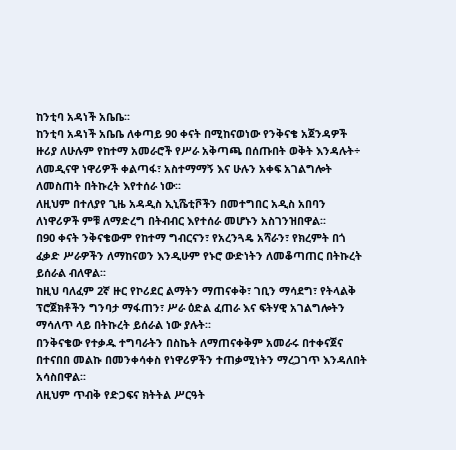ከንቲባ አዳነች አቤቤ፡፡
ከንቲባ አዳነች አቤቤ ለቀጣይ 90 ቀናት በሚከናወነው የንቅናቄ አጀንዳዎች ዙሪያ ለሁሉም የከተማ አመራሮች የሥራ አቅጣጫ በሰጡበት ወቅት እንዳሉት÷ ለመዲናዋ ነዋሪዎች ቀልጣፋ፣ አስተማማኝ እና ሁሉን አቀፍ አገልግሎት ለመስጠት በትኩረት እየተሰራ ነው፡፡
ለዚህም በተለያየ ጊዜ አዳዲስ ኢኒሼቲቮችን በመተግበር አዲስ አበባን ለነዋሪዎች ምቹ ለማድረግ በትብብር እየተሰራ መሆኑን አስገንዝበዋል፡፡
በ90 ቀናት ንቅናቄውም የከተማ ግብርናን፣ የአረንጓዴ አሻራን፣ የክረምት በጎ ፈቃድ ሥራዎችን ለማከናወን እንዲሁም የኑሮ ውድነትን ለመቆጣጠር በትኩረት ይሰራል ብለዋል፡፡
ከዚህ ባለፈም 2ኛ ዙር የኮሪደር ልማትን ማጠናቀቅ፣ ገቢን ማሳደግ፣ የትላልቅ ፕሮጀክቶችን ግንባታ ማፋጠን፣ ሥራ ዕድል ፈጠራ እና ፍትሃዊ አገልግሎትን ማሳለጥ ላይ በትኩረት ይሰራል ነው ያሉት፡፡
በንቅናቄው የተቃዱ ተግባራትን በስኬት ለማጠናቀቅም አመራሩ በተቀናጀና በተናበበ መልኩ በመንቀሳቀስ የነዋሪዎችን ተጠቃሚነትን ማረጋገጥ እንዳለበት አሳስበዋል፡፡
ለዚህም ጥብቅ የድጋፍና ክትትል ሥርዓት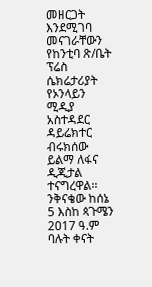መዘርጋት እንደሚገባ መናገራቸውን የከንቲባ ጽ/ቤት ፕሬስ ሴክሬታሪያት የኦንላይን ሚዲያ አስተዳደር ዳይሬክተር ብሩክሰው ይልማ ለፋና ዲጂታል ተናግረዋል፡፡
ንቅናቄው ከሰኔ 5 እስከ ጳጉሜን 2017 ዓ.ም ባሉት ቀናት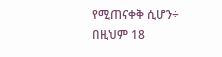የሚጠናቀቅ ሲሆን÷ በዚህም 18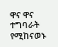ዋና ዋና ተግባራት የሚከናወኑ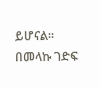ይሆናል፡፡
በመላኩ ገድፍ